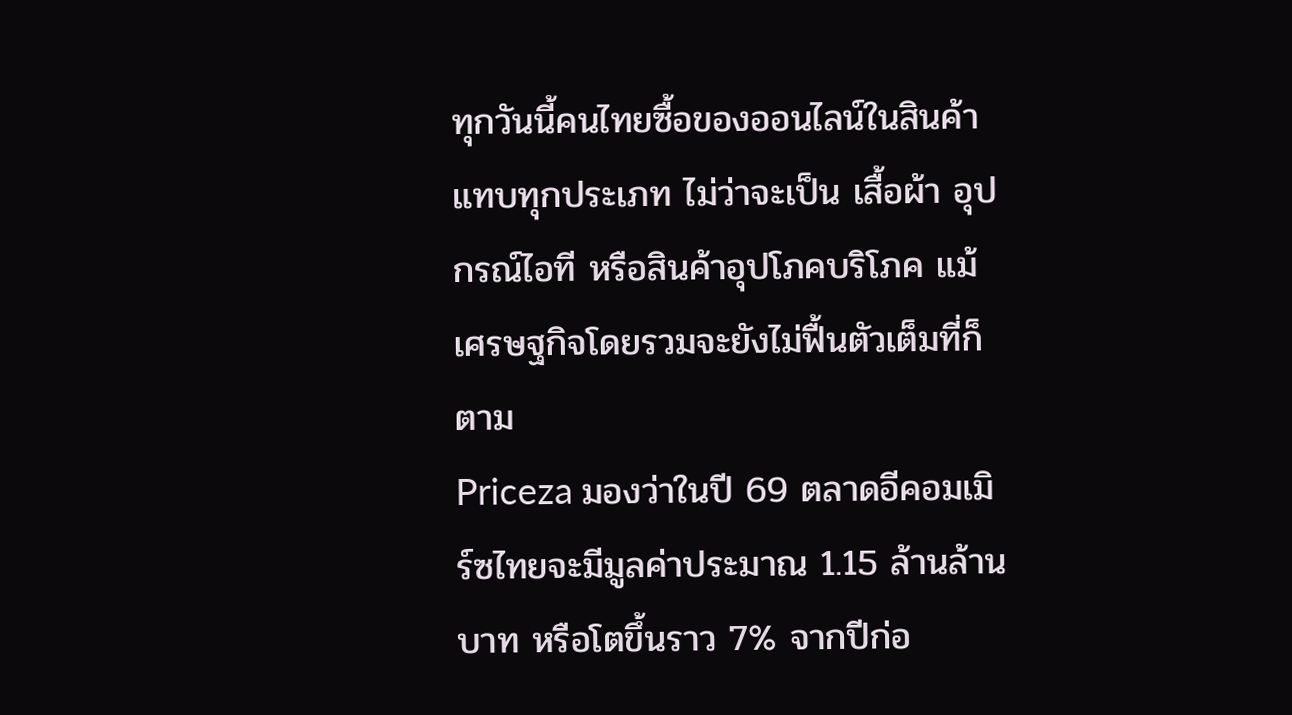ทุกวันนี้คนไทยซื้อของออนไลน์ในสินค้าแทบทุกประเภท ไม่ว่าจะเป็น เสื้อผ้า อุปกรณ์ไอที หรือสินค้าอุปโภคบริโภค แม้เศรษฐกิจโดยรวมจะยังไม่ฟื้นตัวเต็มที่ก็ตาม
Priceza มองว่าในปี 69 ตลาดอีคอมเมิร์ซไทยจะมีมูลค่าประมาณ 1.15 ล้านล้านบาท หรือโตขึ้นราว 7% จากปีก่อ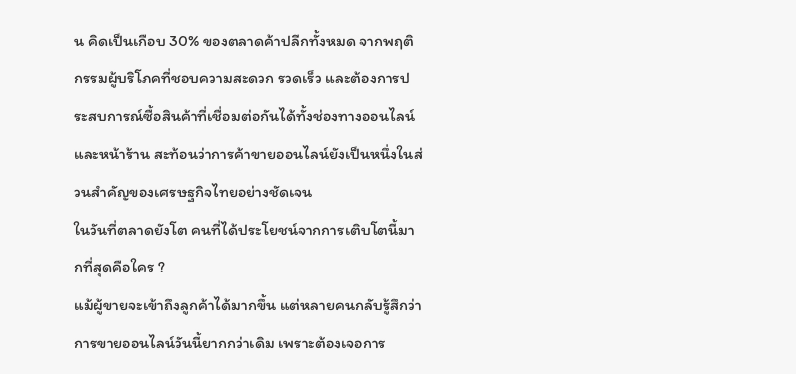น คิดเป็นเกือบ 30% ของตลาดค้าปลีกทั้งหมด จากพฤติกรรมผู้บริโภคที่ชอบความสะดวก รวดเร็ว และต้องการประสบการณ์ซื้อสินค้าที่เชื่อมต่อกันได้ทั้งช่องทางออนไลน์และหน้าร้าน สะท้อนว่าการค้าขายออนไลน์ยังเป็นหนึ่งในส่วนสำคัญของเศรษฐกิจไทยอย่างชัดเจน
ในวันที่ตลาดยังโต คนที่ได้ประโยชน์จากการเติบโตนี้มากที่สุดคือใคร ?
แม้ผู้ขายจะเข้าถึงลูกค้าได้มากขึ้น แต่หลายคนกลับรู้สึกว่าการขายออนไลน์วันนี้ยากกว่าเดิม เพราะต้องเจอการ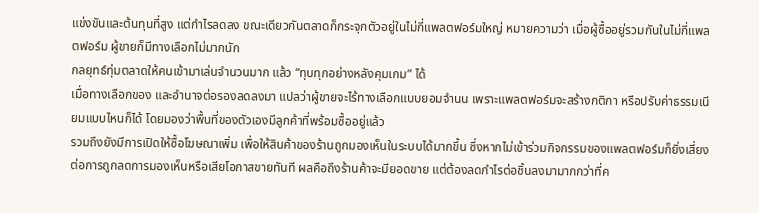แข่งขันและต้นทุนที่สูง แต่กำไรลดลง ขณะเดียวกันตลาดก็กระจุกตัวอยู่ในไม่กี่แพลตฟอร์มใหญ่ หมายความว่า เมื่อผู้ซื้ออยู่รวมกันในไม่กี่แพลตฟอร์ม ผู้ขายก็มีทางเลือกไม่มากนัก
กลยุทธ์ทุ่มตลาดให้คนเข้ามาเล่นจำนวนมาก แล้ว “ทุบทุกอย่างหลังคุมเกม” ได้
เมื่อทางเลือกของ และอำนาจต่อรองลดลงมา แปลว่าผู้ขายจะไร้ทางเลือกแบบยอมจำนน เพราะแพลตฟอร์มจะสร้างกติกา หรือปรับค่าธรรมเนียมแบบไหนก็ได้ โดยมองว่าพื้นที่ของตัวเองมีลูกค้าที่พร้อมซื้ออยู่แล้ว
รวมถึงยังมีการเปิดให้ซื้อโฆษณาเพิ่ม เพื่อให้สินค้าของร้านถูกมองเห็นในระบบได้มากขึ้น ซึ่งหากไม่เข้าร่วมกิจกรรมของแพลตฟอร์มก็ยิ่งเสี่ยงต่อการถูกลดการมองเห็นหรือเสียโอกาสขายทันที ผลคือถึงร้านค้าจะมียอดขาย แต่ต้องลดกำไรต่อชิ้นลงมามากกว่าที่ค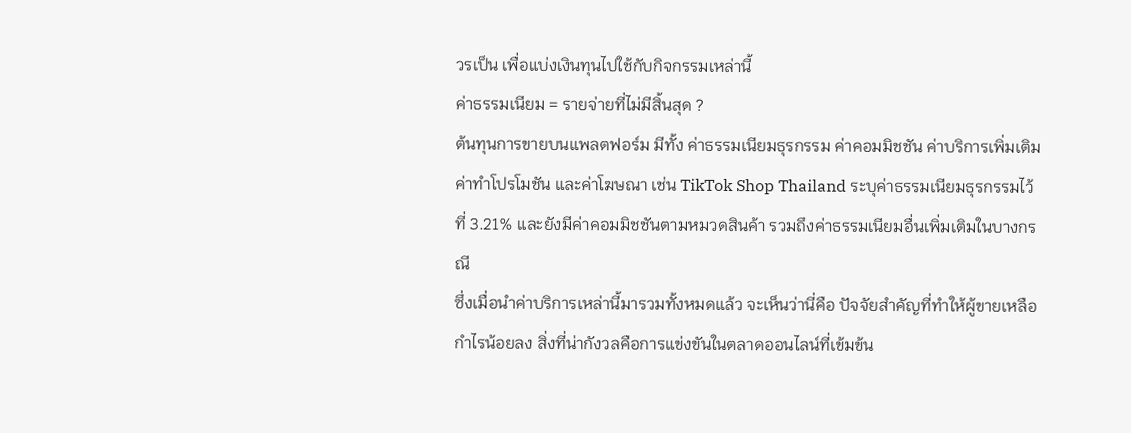วรเป็น เพื่อแบ่งเงินทุนไปใช้กับกิจกรรมเหล่านี้
ค่าธรรมเนียม = รายจ่ายที่ไม่มีสิ้นสุด ?
ต้นทุนการขายบนแพลตฟอร์ม มีทั้ง ค่าธรรมเนียมธุรกรรม ค่าคอมมิชชัน ค่าบริการเพิ่มเติม ค่าทำโปรโมชัน และค่าโฆษณา เช่น TikTok Shop Thailand ระบุค่าธรรมเนียมธุรกรรมไว้ที่ 3.21% และยังมีค่าคอมมิชชันตามหมวดสินค้า รวมถึงค่าธรรมเนียมอื่นเพิ่มเติมในบางกรณี
ซึ่งเมื่อนำค่าบริการเหล่านี้มารวมทั้งหมดแล้ว จะเห็นว่านี่คือ ปัจจัยสำคัญที่ทำให้ผู้ขายเหลือกำไรน้อยลง สิ่งที่น่ากังวลคือการแข่งขันในตลาดออนไลน์ที่เข้มข้น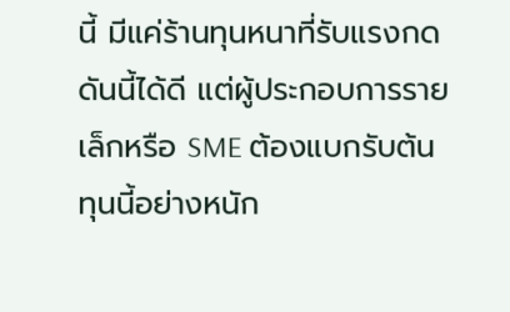นี้ มีแค่ร้านทุนหนาที่รับแรงกดดันนี้ได้ดี แต่ผู้ประกอบการรายเล็กหรือ SME ต้องแบกรับต้นทุนนี้อย่างหนัก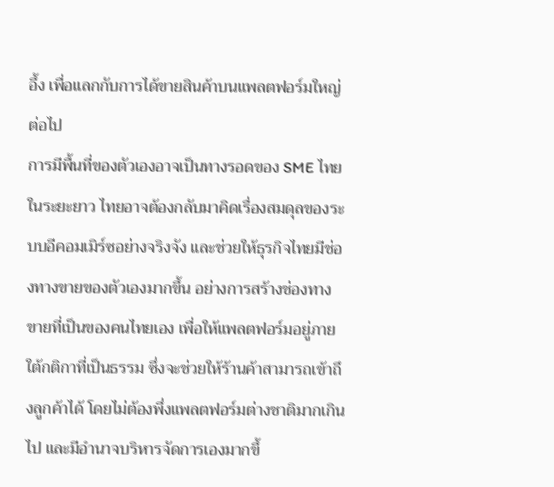อึ้ง เพื่อแลกกับการได้ขายสินค้าบนแพลตฟอร์มใหญ่ต่อไป
การมีพื้นที่ของตัวเองอาจเป็นทางรอดของ SME ไทย
ในระยะยาว ไทยอาจต้องกลับมาคิดเรื่องสมดุลของระบบอีคอมเมิร์ซอย่างจริงจัง และช่วยให้ธุรกิจไทยมีช่องทางขายของตัวเองมากขึ้น อย่างการสร้างช่องทางขายที่เป็นของคนไทยเอง เพื่อให้แพลตฟอร์มอยู่ภายใต้กติกาที่เป็นธรรม ซึ่งจะช่วยให้ร้านค้าสามารถเข้าถึงลูกค้าได้ โดยไม่ต้องพึ่งแพลตฟอร์มต่างชาติมากเกินไป และมีอำนาจบริหารจัดการเองมากขึ้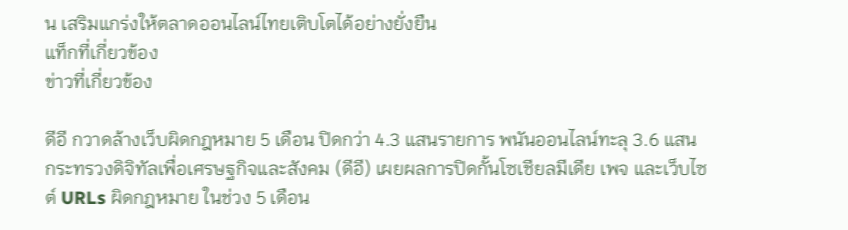น เสริมแกร่งให้ตลาดออนไลน์ไทยเติบโตได้อย่างยั่งยืน
แท็กที่เกี่ยวข้อง
ข่าวที่เกี่ยวข้อง

ดีอี กวาดล้างเว็บผิดกฎหมาย 5 เดือน ปิดกว่า 4.3 แสนรายการ พนันออนไลน์ทะลุ 3.6 แสน
กระทรวงดิจิทัลเพื่อเศรษฐกิจและสังคม (ดีอี) เผยผลการปิดกั้นโซเชียลมีเดีย เพจ และเว็บไซต์ URLs ผิดกฎหมาย ในช่วง 5 เดือน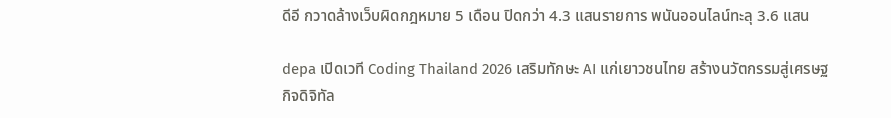ดีอี กวาดล้างเว็บผิดกฎหมาย 5 เดือน ปิดกว่า 4.3 แสนรายการ พนันออนไลน์ทะลุ 3.6 แสน

depa เปิดเวที Coding Thailand 2026 เสริมทักษะ AI แก่เยาวชนไทย สร้างนวัตกรรมสู่เศรษฐกิจดิจิทัล